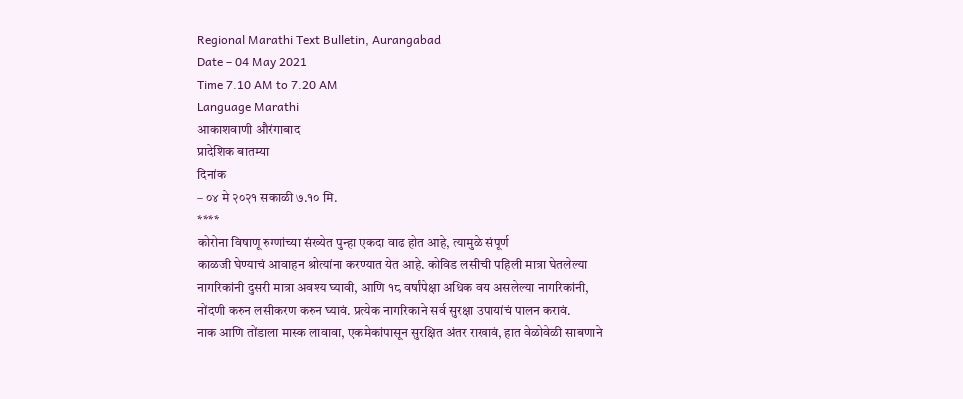Regional Marathi Text Bulletin, Aurangabad
Date – 04 May 2021
Time 7.10 AM to 7.20 AM
Language Marathi
आकाशवाणी औरंगाबाद
प्रादेशिक बातम्या
दिनांक
– ०४ मे २०२१ सकाळी ७.१० मि.
****
कोरोना विषाणू रुग्णांच्या संख्येत पुन्हा एकदा वाढ होत आहे, त्यामुळे संपूर्ण
काळजी घेण्याचं आवाहन श्रोत्यांना करण्यात येत आहे. कोविड लसीची पहिली मात्रा घेतलेल्या
नागरिकांनी दुसरी मात्रा अवश्य घ्यावी, आणि १८ वर्षांपेक्षा अधिक वय असलेल्या नागरिकांनी,
नोंदणी करुन लसीकरण करुन घ्यावं. प्रत्येक नागरिकाने सर्व सुरक्षा उपायांचं पालन करावं.
नाक आणि तोंडाला मास्क लावावा, एकमेकांपासून सुरक्षित अंतर राखावं, हात वेळोवेळी साबणाने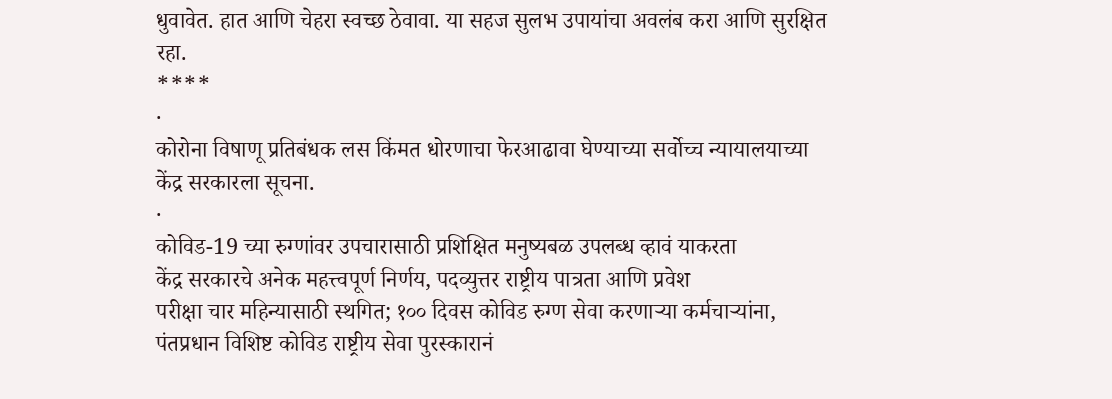धुवावेत. हात आणि चेहरा स्वच्छ ठेवावा. या सहज सुलभ उपायांचा अवलंब करा आणि सुरक्षित
रहा.
****
·
कोरोना विषाणू प्रतिबंधक लस किंमत धोरणाचा फेरआढावा घेण्याच्या सर्वोच्च न्यायालयाच्या
केंद्र सरकारला सूचना.
·
कोविड-19 च्या रुग्णांवर उपचारासाठी प्रशिक्षित मनुष्यबळ उपलब्ध व्हावं याकरता
केंद्र सरकारचे अनेक महत्त्वपूर्ण निर्णय, पदव्युत्तर राष्ट्रीय पात्रता आणि प्रवेश
परीक्षा चार महिन्यासाठी स्थगित; १०० दिवस कोविड रुग्ण सेवा करणाऱ्या कर्मचाऱ्यांना,
पंतप्रधान विशिष्ट कोविड राष्ट्रीय सेवा पुरस्कारानं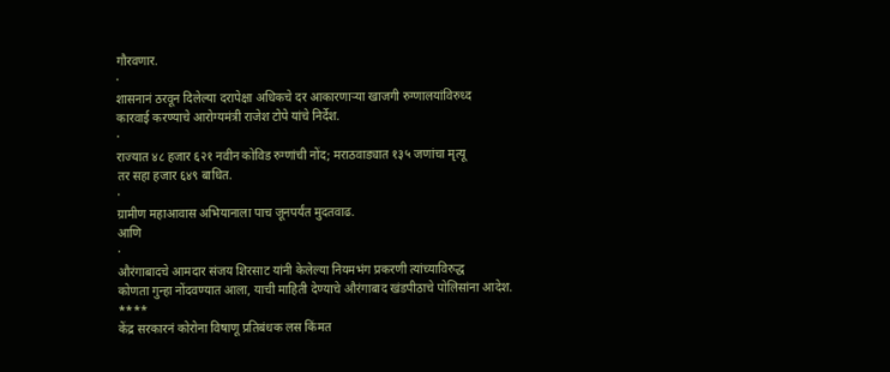गौरवणार.
·
शासनानं ठरवून दिलेल्या दरापेक्षा अधिकचे दर आकारणाऱ्या खाजगी रुग्णालयांविरुध्द
कारवाई करण्याचे आरोग्यमंत्री राजेश टोपे यांचे निर्देश.
·
राज्यात ४८ हजार ६२१ नवीन कोविड रुग्णांची नोंद; मराठवाड्यात १३५ जणांचा मृत्यू
तर सहा हजार ६४९ बाधित.
·
ग्रामीण महाआवास अभियानाला पाच जूनपर्यंत मुदतवाढ.
आणि
·
औरंगाबादचे आमदार संजय शिरसाट यांनी केलेल्या नियमभंग प्रकरणी त्यांच्याविरुद्ध
कोणता गुन्हा नोंदवण्यात आला, याची माहिती देण्याचे औरंगाबाद खंडपीठाचे पोलिसांना आदेश.
****
केंद्र सरकारनं कोरोना विषाणू प्रतिबंधक लस किंमत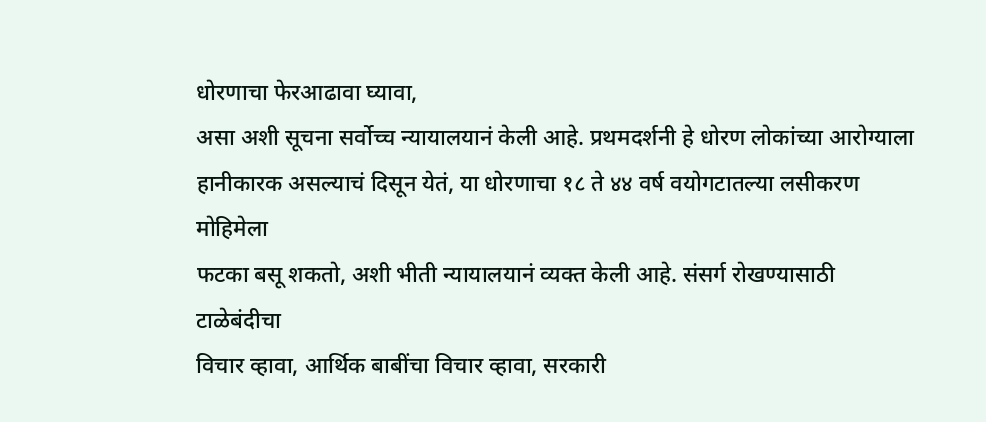धोरणाचा फेरआढावा घ्यावा,
असा अशी सूचना सर्वोच्च न्यायालयानं केली आहे. प्रथमदर्शनी हे धोरण लोकांच्या आरोग्याला
हानीकारक असल्याचं दिसून येतं, या धोरणाचा १८ ते ४४ वर्ष वयोगटातल्या लसीकरण मोहिमेला
फटका बसू शकतो, अशी भीती न्यायालयानं व्यक्त केली आहे. संसर्ग रोखण्यासाठी टाळेबंदीचा
विचार व्हावा, आर्थिक बाबींचा विचार व्हावा, सरकारी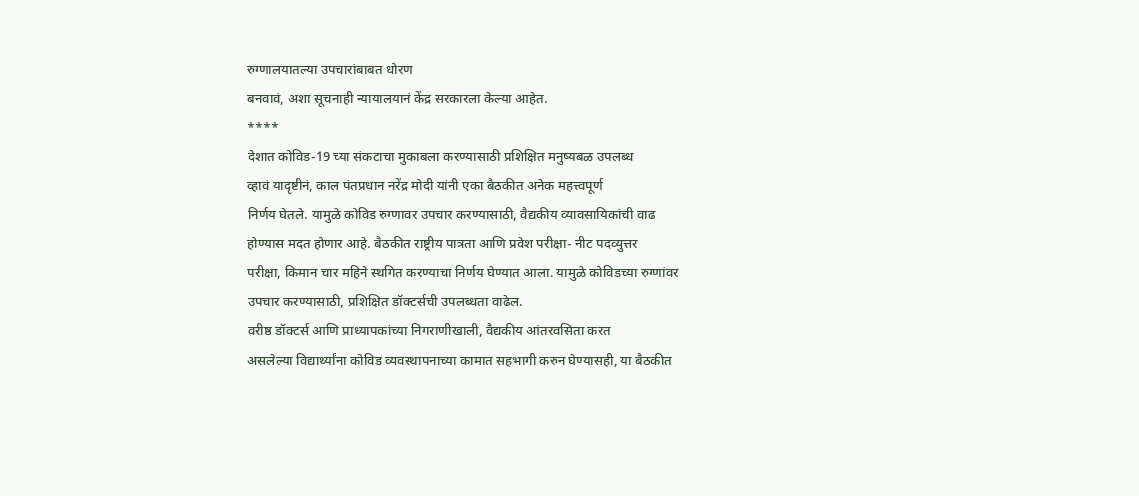रुग्णालयातल्या उपचारांबाबत धोरण
बनवावं, अशा सूचनाही न्यायालयानं केंद्र सरकारला केल्या आहेत.
****
देशात कोविड-19 च्या संकटाचा मुकाबला करण्यासाठी प्रशिक्षित मनुष्यबळ उपलब्ध
व्हावं यादृष्टीनं, काल पंतप्रधान नरेंद्र मोदी यांनी एका बैठकीत अनेक महत्त्वपूर्ण
निर्णय घेतले. यामुळे कोविड रुग्णावर उपचार करण्यासाठी, वैद्यकीय व्यावसायिकांची वाढ
होण्यास मदत होणार आहे. बैठकीत राष्ट्रीय पात्रता आणि प्रवेश परीक्षा- नीट पदव्युत्तर
परीक्षा, किमान चार महिने स्थगित करण्याचा निर्णय घेण्यात आला. यामुळे कोविडच्या रुग्णांवर
उपचार करण्यासाठी, प्रशिक्षित डॉक्टर्सची उपलब्धता वाढेल.
वरीष्ठ डॉक्टर्स आणि प्राध्यापकांच्या निगराणीखाली, वैद्यकीय आंतरवसिता करत
असलेल्या विद्यार्थ्यांना कोविड व्यवस्थापनाच्या कामात सहभागी करुन घेण्यासही, या बैठकीत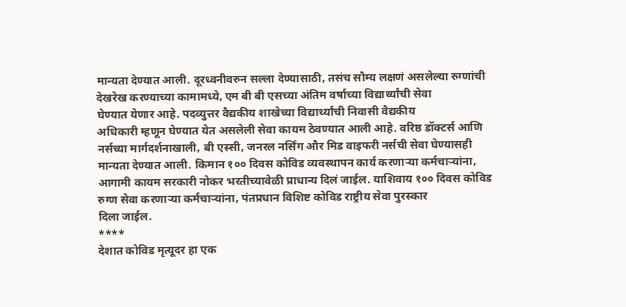मान्यता देण्यात आली. दूरध्वनीवरुन सल्ला देण्यासाठी, तसंच सौम्य लक्षणं असलेल्या रुग्णांची
देखरेख करण्याच्या कामामध्ये, एम बी बी एसच्या अंतिम वर्षाच्या विद्यार्थ्यांची सेवा
घेण्यात येणार आहे. पदव्युत्तर वैद्यकीय शाखेच्या विद्यार्थ्यांची निवासी वैद्यकीय
अधिकारी म्हणून घेण्यात येत असलेली सेवा कायम ठेवण्यात आली आहे. वरिष्ठ डॉक्टर्स आणि
नर्सच्या मार्गदर्शनाखाली, बी एस्सी, जनरल नर्सिंग और मिड वाइफरी नर्सची सेवा घेण्यासही
मान्यता देण्यात आली. किमान १०० दिवस कोविड व्यवस्थापन कार्य करणाऱ्या कर्मचाऱ्यांना,
आगामी कायम सरकारी नोकर भरतीच्यावेळी प्राधान्य दिलं जाईल. याशिवाय १०० दिवस कोविड
रुग्ण सेवा करणाऱ्या कर्मचाऱ्यांना, पंतप्रधान विशिष्ट कोविड राष्ट्रीय सेवा पुरस्कार
दिला जाईल.
****
देशात कोविड मृत्यूदर हा एक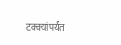टक्क्यांपर्यंत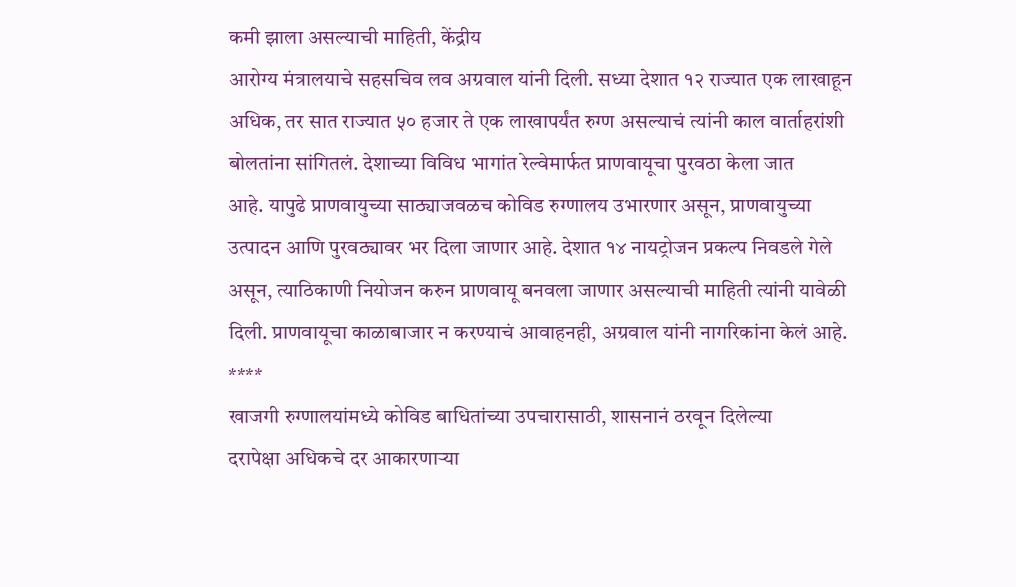कमी झाला असल्याची माहिती, केंद्रीय
आरोग्य मंत्रालयाचे सहसचिव लव अग्रवाल यांनी दिली. सध्या देशात १२ राज्यात एक लाखाहून
अधिक, तर सात राज्यात ५० हजार ते एक लाखापर्यंत रुग्ण असल्याचं त्यांनी काल वार्ताहरांशी
बोलतांना सांगितलं. देशाच्या विविध भागांत रेल्वेमार्फत प्राणवायूचा पुरवठा केला जात
आहे. यापुढे प्राणवायुच्या साठ्याजवळच कोविड रुग्णालय उभारणार असून, प्राणवायुच्या
उत्पादन आणि पुरवठ्यावर भर दिला जाणार आहे. देशात १४ नायट्रोजन प्रकल्प निवडले गेले
असून, त्याठिकाणी नियोजन करुन प्राणवायू बनवला जाणार असल्याची माहिती त्यांनी यावेळी
दिली. प्राणवायूचा काळाबाजार न करण्याचं आवाहनही, अग्रवाल यांनी नागरिकांना केलं आहे.
****
खाजगी रुग्णालयांमध्ये कोविड बाधितांच्या उपचारासाठी, शासनानं ठरवून दिलेल्या
दरापेक्षा अधिकचे दर आकारणाऱ्या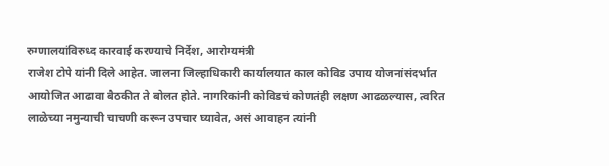रुग्णालयांविरुध्द कारवाई करण्याचे निर्देश, आरोग्यमंत्री
राजेश टोपे यांनी दिले आहेत. जालना जिल्हाधिकारी कार्यालयात काल कोविड उपाय योजनांसंदर्भात
आयोजित आढावा बैठकीत ते बोलत होते. नागरिकांनी कोविडचं कोणतंही लक्षण आढळल्यास, त्वरित
लाळेच्या नमुन्याची चाचणी करून उपचार घ्यावेत, असं आवाहन त्यांनी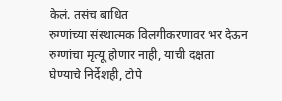केलं. तसंच बाधित
रुग्णांच्या संस्थात्मक विलगीकरणावर भर देऊन रुग्णांचा मृत्यू होणार नाही, याची दक्षता
घेण्याचे निर्देशही, टोपे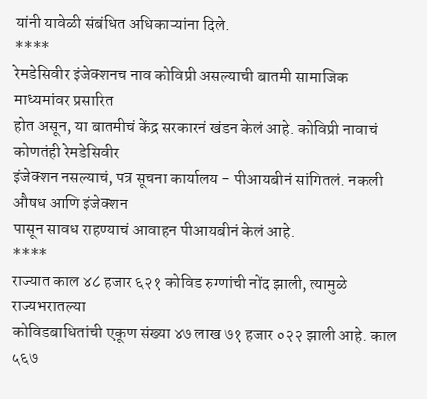यांनी यावेळी संबंधित अधिकाऱ्यांना दिले.
****
रेमडेसिवीर इंजेक्शनच नाव कोविप्री असल्याची बातमी सामाजिक माध्यमांवर प्रसारित
होत असून, या बातमीचं केंद्र सरकारनं खंडन केलं आहे. कोविप्री नावाचं कोणतंही रेमडेसिवीर
इंजेक्शन नसल्याचं, पत्र सूचना कार्यालय - पीआयबीनं सांगितलं. नकली औषध आणि इंजेक्शन
पासून सावध राहण्याचं आवाहन पीआयबीनं केलं आहे.
****
राज्यात काल ४८ हजार ६२१ कोविड रुग्णांची नोंद झाली, त्यामुळे राज्यभरातल्या
कोविडबाधितांची एकूण संख्या ४७ लाख ७१ हजार ०२२ झाली आहे. काल ५६७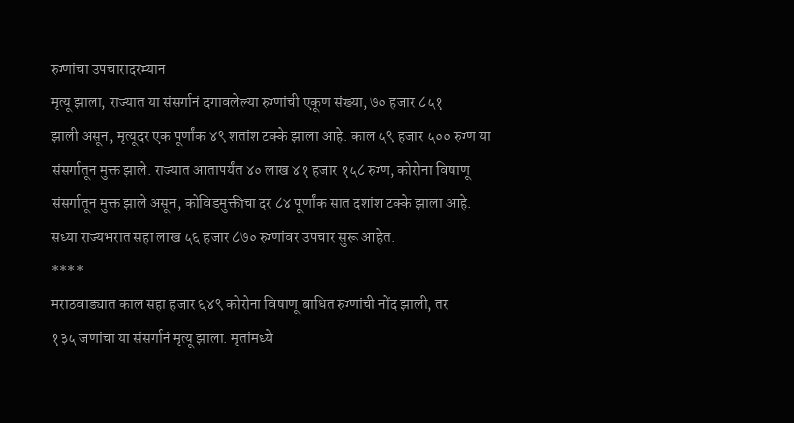रुग्णांचा उपचारादरम्यान
मृत्यू झाला, राज्यात या संसर्गानं दगावलेल्या रुग्णांची एकूण संख्या, ७० हजार ८५१
झाली असून, मृत्यूदर एक पूर्णांक ४९ शतांश टक्के झाला आहे. काल ५९ हजार ५०० रुग्ण या
संसर्गातून मुक्त झाले. राज्यात आतापर्यंत ४० लाख ४१ हजार १५८ रुग्ण, कोरोना विषाणू
संसर्गातून मुक्त झाले असून, कोविडमुक्तीचा दर ८४ पूर्णांक सात दशांश टक्के झाला आहे.
सध्या राज्यभरात सहा लाख ५६ हजार ८७० रुग्णांवर उपचार सुरू आहेत.
****
मराठवाड्यात काल सहा हजार ६४९ कोरोना विषाणू बाधित रुग्णांची नोंद झाली, तर
१३५ जणांचा या संसर्गानं मृत्यू झाला. मृतांमध्ये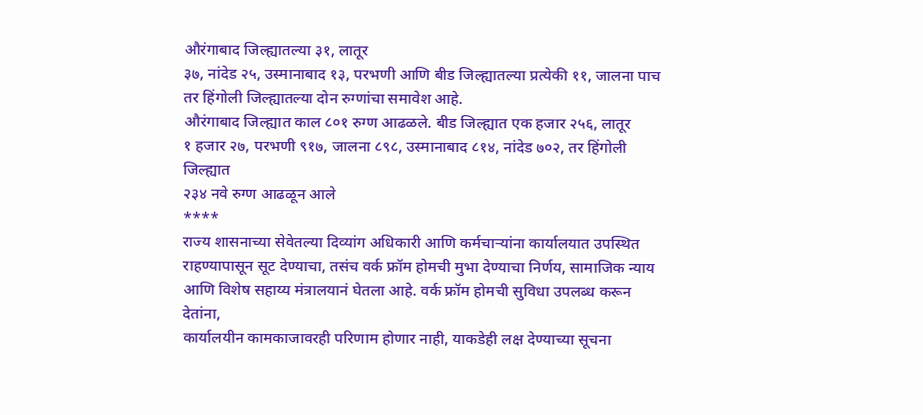औरंगाबाद जिल्ह्यातल्या ३१, लातूर
३७, नांदेड २५, उस्मानाबाद १३, परभणी आणि बीड जिल्ह्यातल्या प्रत्येकी ११, जालना पाच
तर हिंगोली जिल्ह्यातल्या दोन रुग्णांचा समावेश आहे.
औरंगाबाद जिल्ह्यात काल ८०१ रुग्ण आढळले. बीड जिल्ह्यात एक हजार २५६, लातूर
१ हजार २७, परभणी ९१७, जालना ८९८, उस्मानाबाद ८१४, नांदेड ७०२, तर हिंगोली जिल्ह्यात
२३४ नवे रुग्ण आढळून आले
****
राज्य शासनाच्या सेवेतल्या दिव्यांग अधिकारी आणि कर्मचाऱ्यांना कार्यालयात उपस्थित
राहण्यापासून सूट देण्याचा, तसंच वर्क फ्रॉम होमची मुभा देण्याचा निर्णय, सामाजिक न्याय
आणि विशेष सहाय्य मंत्रालयानं घेतला आहे. वर्क फ्रॉम होमची सुविधा उपलब्ध करून देतांना,
कार्यालयीन कामकाजावरही परिणाम होणार नाही, याकडेही लक्ष देण्याच्या सूचना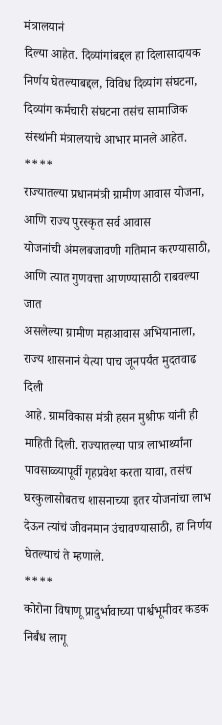मंत्रालयानं
दिल्या आहेत. दिव्यांगांबद्दल हा दिलासादायक निर्णय घेतल्याबद्दल, विविध दिव्यांग संघटना,
दिव्यांग कर्मचारी संघटना तसंच सामाजिक संस्थांनी मंत्रालयाचे आभार मानले आहेत.
****
राज्यातल्या प्रधानमंत्री ग्रामीण आवास योजना, आणि राज्य पुरस्कृत सर्व आवास
योजनांची अंमलबजावणी गतिमान करण्यासाठी, आणि त्यात गुणवत्ता आणण्यासाठी राबवल्या जात
असलेल्या ग्रामीण महाआवास अभियानाला, राज्य शासनानं येत्या पाच जूनपर्यंत मुदतवाढ दिली
आहे. ग्रामविकास मंत्री हसन मुश्रीफ यांनी ही माहिती दिली. राज्यातल्या पात्र लाभार्थ्यांना
पावसाळ्यापूर्वी गृहप्रवेश करता यावा, तसंच घरकुलासोबतच शासनाच्या इतर योजनांचा लाभ
देऊन त्यांचं जीवनमान उंचावण्यासाठी, हा निर्णय घेतल्याचं ते म्हणाले.
****
कोरोना विषाणू प्रादुर्भावाच्या पार्श्वभूमीवर कडक निर्बंध लागू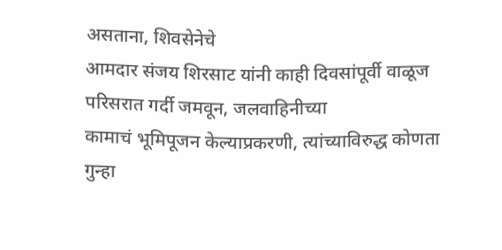असताना, शिवसेनेचे
आमदार संजय शिरसाट यांनी काही दिवसांपूर्वी वाळूज परिसरात गर्दी जमवून, जलवाहिनीच्या
कामाचं भूमिपूजन केल्याप्रकरणी, त्यांच्याविरुद्ध कोणता गुन्हा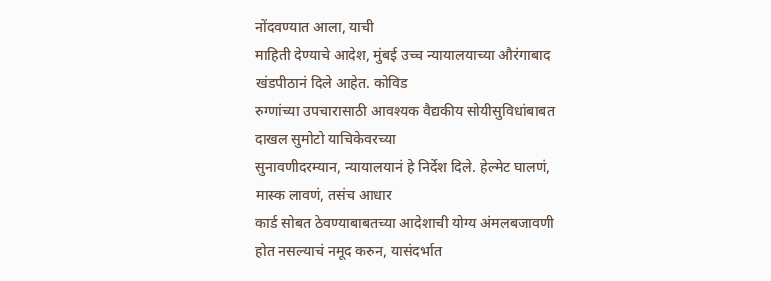नोंदवण्यात आला, याची
माहिती देण्याचे आदेश, मुंबई उच्च न्यायालयाच्या औरंगाबाद खंडपीठानं दिले आहेत. कोविड
रुग्णांच्या उपचारासाठी आवश्यक वैद्यकीय सोयीसुविधांबाबत दाखल सुमोटो याचिकेवरच्या
सुनावणीदरम्यान, न्यायालयानं हे निर्देश दिले. हेल्मेट घालणं, मास्क लावणं, तसंच आधार
कार्ड सोबत ठेवण्याबाबतच्या आदेशाची योग्य अंमलबजावणी होत नसल्याचं नमूद करुन, यासंदर्भात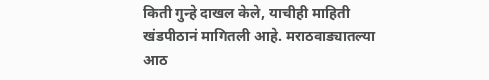किती गुन्हे दाखल केले, याचीही माहिती खंडपीठानं मागितली आहे. मराठवाड्यातल्या आठ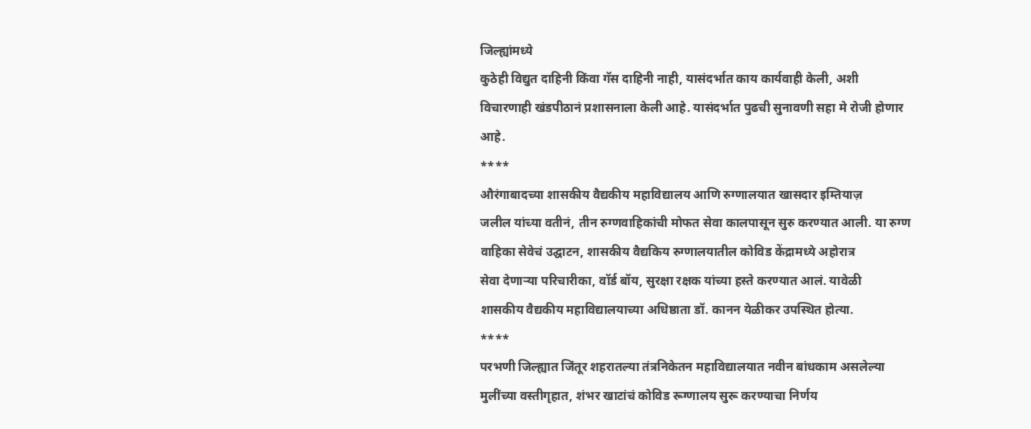जिल्ह्यांमध्ये
कुठेही विद्युत दाहिनी किंवा गॅस दाहिनी नाही, यासंदर्भात काय कार्यवाही केली, अशी
विचारणाही खंडपीठानं प्रशासनाला केली आहे. यासंदर्भात पुढची सुनावणी सहा मे रोजी होणार
आहे.
****
औरंगाबादच्या शासकीय वैद्यकीय महाविद्यालय आणि रुग्णालयात खासदार इम्तियाज़
जलील यांच्या वतीनं, तीन रुग्णवाहिकांची मोफत सेवा कालपासून सुरु करण्यात आली. या रुग्ण
वाहिका सेवेचं उद्घाटन, शासकीय वैद्यकिय रुग्णालयातील कोविड केंद्रामध्ये अहोरात्र
सेवा देणाऱ्या परिचारीका, वॉर्ड बॉय, सुरक्षा रक्षक यांच्या हस्ते करण्यात आलं. यावेळी
शासकीय वैद्यकीय महाविद्यालयाच्या अधिष्ठाता डॉ. कानन येळीकर उपस्थित होत्या.
****
परभणी जिल्ह्यात जिंतूर शहरातल्या तंत्रनिकेतन महाविद्यालयात नवीन बांधकाम असलेल्या
मुलींच्या वस्तीगृहात, शंभर खाटांचं कोविड रूग्णालय सुरू करण्याचा निर्णय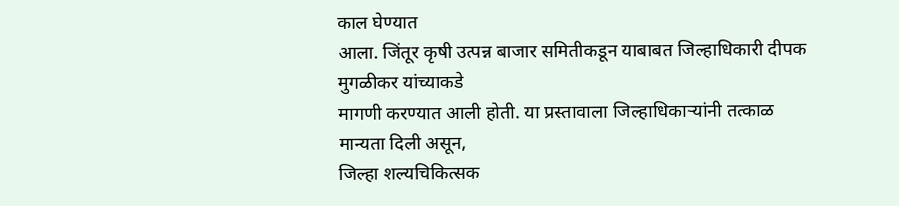काल घेण्यात
आला. जिंतूर कृषी उत्पन्न बाजार समितीकडून याबाबत जिल्हाधिकारी दीपक मुगळीकर यांच्याकडे
मागणी करण्यात आली होती. या प्रस्तावाला जिल्हाधिकाऱ्यांनी तत्काळ मान्यता दिली असून,
जिल्हा शल्यचिकित्सक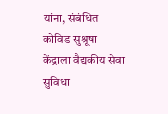यांना, संबंधित कोविड सुश्रूषा केंद्राला वैद्यकीय सेवा सुविधा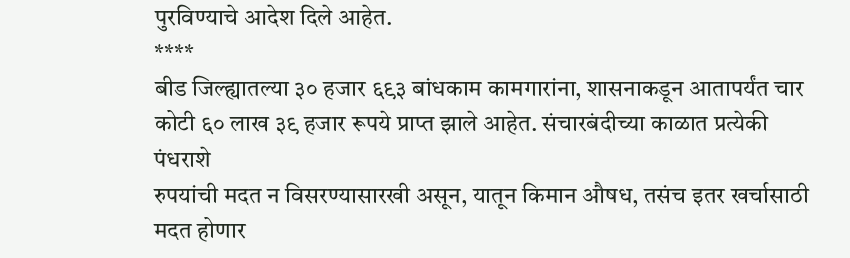पुरविण्याचे आदेश दिले आहेत.
****
बीड जिल्ह्यातल्या ३० हजार ६९३ बांधकाम कामगारांना, शासनाकडून आतापर्यंत चार
कोटी ६० लाख ३९ हजार रूपये प्राप्त झाले आहेत. संचारबंदीच्या काळात प्रत्येकी पंधराशे
रुपयांची मदत न विसरण्यासारखी असून, यातून किमान औषध, तसंच इतर खर्चासाठी मदत होणार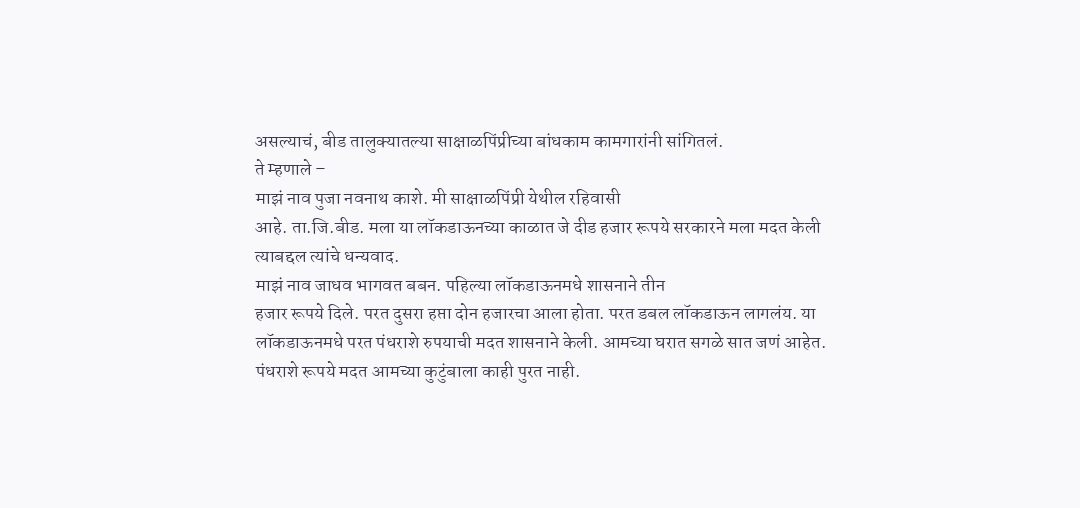असल्याचं, बीड तालुक्यातल्या साक्षाळपिंप्रीच्या बांधकाम कामगारांनी सांगितलं.
ते म्हणाले –
माझं नाव पुजा नवनाथ काशे. मी साक्षाळपिंप्री येथील रहिवासी
आहे. ता.जि.बीड. मला या लॉकडाऊनच्या काळात जे दीड हजार रूपये सरकारने मला मदत केली
त्याबद्दल त्यांचे धन्यवाद.
माझं नाव जाधव भागवत बबन. पहिल्या लॉकडाऊनमधे शासनाने तीन
हजार रूपये दिले. परत दुसरा हप्ता दोन हजारचा आला होता. परत डबल लॉकडाऊन लागलंय. या
लॉकडाऊनमधे परत पंधराशे रुपयाची मदत शासनाने केली. आमच्या घरात सगळे सात जणं आहेत.
पंधराशे रूपये मदत आमच्या कुटुंबाला काही पुरत नाही.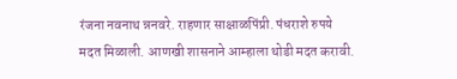रंजना नवनाथ न्ननवरे. राहणार साक्षाळपिंप्री. पंधराशे रुपये
मदत मिळाली. आणखी शासनाने आम्हाला थोडी मदत करावी.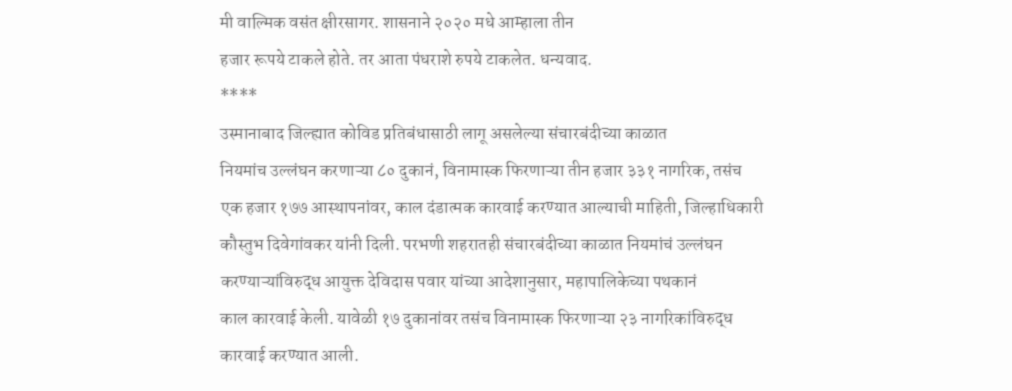मी वाल्मिक वसंत क्षीरसागर. शासनाने २०२० मधे आम्हाला तीन
हजार रूपये टाकले होते. तर आता पंधराशे रुपये टाकलेत. धन्यवाद.
****
उस्मानाबाद जिल्ह्यात कोविड प्रतिबंधासाठी लागू असलेल्या संचारबंदीच्या काळात
नियमांच उल्लंघन करणाऱ्या ८० दुकानं, विनामास्क फिरणाऱ्या तीन हजार ३३१ नागरिक, तसंच
एक हजार १७७ आस्थापनांवर, काल दंडात्मक कारवाई करण्यात आल्याची माहिती, जिल्हाधिकारी
कौस्तुभ दिवेगांवकर यांनी दिली. परभणी शहरातही संचारबंदीच्या काळात नियमांचं उल्लंघन
करण्याऱ्यांविरुद्ध आयुक्त देविदास पवार यांच्या आदेशानुसार, महापालिकेच्या पथकानं
काल कारवाई केली. यावेळी १७ दुकानांवर तसंच विनामास्क फिरणाऱ्या २३ नागरिकांविरुद्ध
कारवाई करण्यात आली.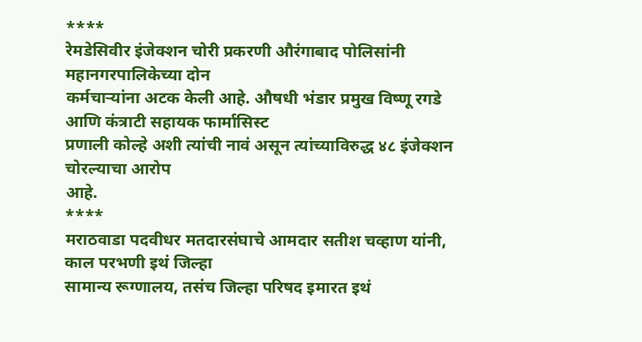****
रेमडेसिवीर इंजेक्शन चोरी प्रकरणी औरंगाबाद पोलिसांनी महानगरपालिकेच्या दोन
कर्मचाऱ्यांना अटक केली आहे. औषधी भंडार प्रमुख विष्णू रगडे आणि कंत्राटी सहायक फार्मासिस्ट
प्रणाली कोल्हे अशी त्यांची नावं असून त्यांच्याविरुद्ध ४८ इंजेक्शन चोरल्याचा आरोप
आहे.
****
मराठवाडा पदवीधर मतदारसंघाचे आमदार सतीश चव्हाण यांनी, काल परभणी इथं जिल्हा
सामान्य रूग्णालय, तसंच जिल्हा परिषद इमारत इथं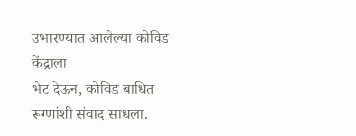उभारण्यात आलेल्या कोविड केंद्राला
भेट देऊन, कोविड बाधित रूग्णांशी संवाद साधला.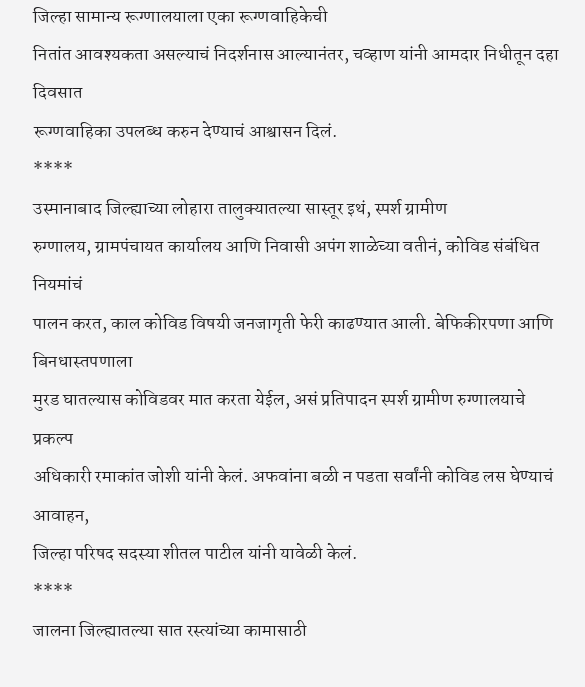जिल्हा सामान्य रूग्णालयाला एका रूग्णवाहिकेची
नितांत आवश्यकता असल्याचं निदर्शनास आल्यानंतर, चव्हाण यांनी आमदार निधीतून दहा दिवसात
रूग्णवाहिका उपलब्ध करुन देण्याचं आश्वासन दिलं.
****
उस्मानाबाद जिल्ह्याच्या लोहारा तालुक्यातल्या सास्तूर इथं, स्पर्श ग्रामीण
रुग्णालय, ग्रामपंचायत कार्यालय आणि निवासी अपंग शाळेच्या वतीनं, कोविड संबंधित नियमांचं
पालन करत, काल कोविड विषयी जनजागृती फेरी काढण्यात आली. बेफिकीरपणा आणि बिनधास्तपणाला
मुरड घातल्यास कोविडवर मात करता येईल, असं प्रतिपादन स्पर्श ग्रामीण रुग्णालयाचे प्रकल्प
अधिकारी रमाकांत जोशी यांनी केलं. अफवांना बळी न पडता सर्वांनी कोविड लस घेण्याचं आवाहन,
जिल्हा परिषद सदस्या शीतल पाटील यांनी यावेळी केलं.
****
जालना जिल्ह्यातल्या सात रस्त्यांच्या कामासाठी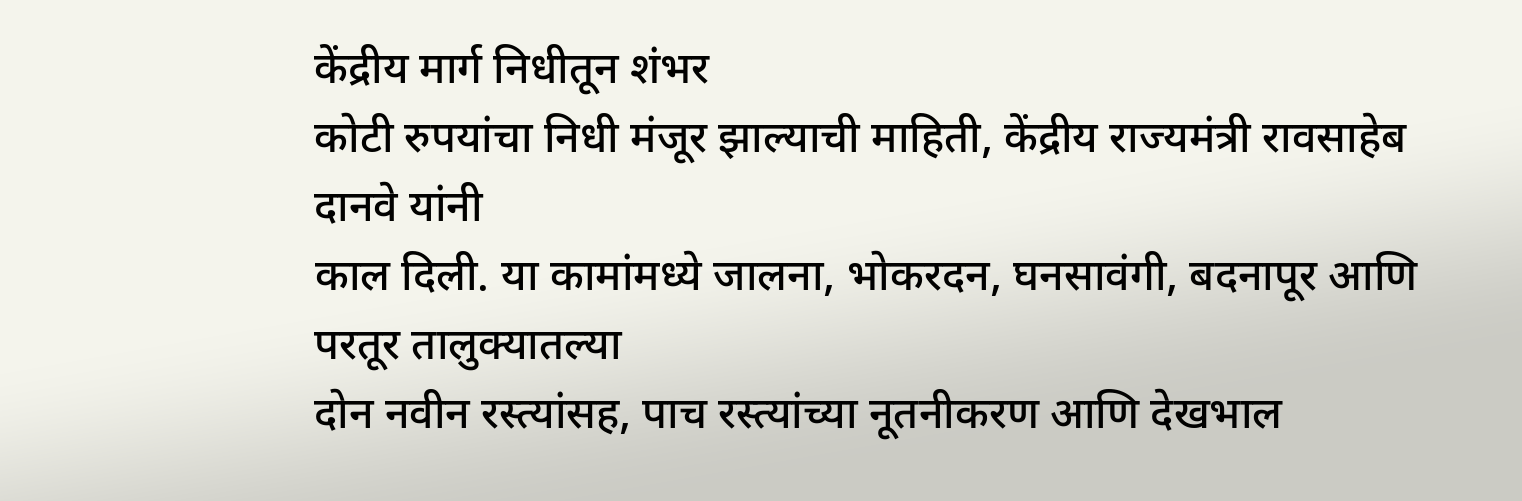केंद्रीय मार्ग निधीतून शंभर
कोटी रुपयांचा निधी मंजूर झाल्याची माहिती, केंद्रीय राज्यमंत्री रावसाहेब दानवे यांनी
काल दिली. या कामांमध्ये जालना, भोकरदन, घनसावंगी, बदनापूर आणि परतूर तालुक्यातल्या
दोन नवीन रस्त्यांसह, पाच रस्त्यांच्या नूतनीकरण आणि देखभाल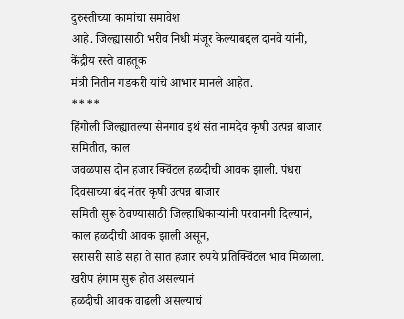दुरुस्तीच्या कामांचा समावेश
आहे. जिल्ह्यासाठी भरीव निधी मंजूर केल्याबद्दल दानवे यांनी, केंद्रीय रस्ते वाहतूक
मंत्री नितीन गडकरी यांचे आभार मानले आहेत.
****
हिंगोली जिल्ह्यातल्या सेनगाव इथं संत नामदेव कृषी उत्पन्न बाजार समितीत, काल
जवळपास दोन हजार क्विंटल हळदीची आवक झाली. पंधरा दिवसाच्या बंद नंतर कृषी उत्पन्न बाजार
समिती सुरू ठेवण्यासाठी जिल्हाधिकाऱ्यांनी परवानगी दिल्यानं, काल हळदीची आवक झाली असून,
सरासरी साडे सहा ते सात हजार रुपये प्रतिक्विंटल भाव मिळाला. खरीप हंगाम सुरू होत असल्यानं
हळदीची आवक वाढली असल्याचं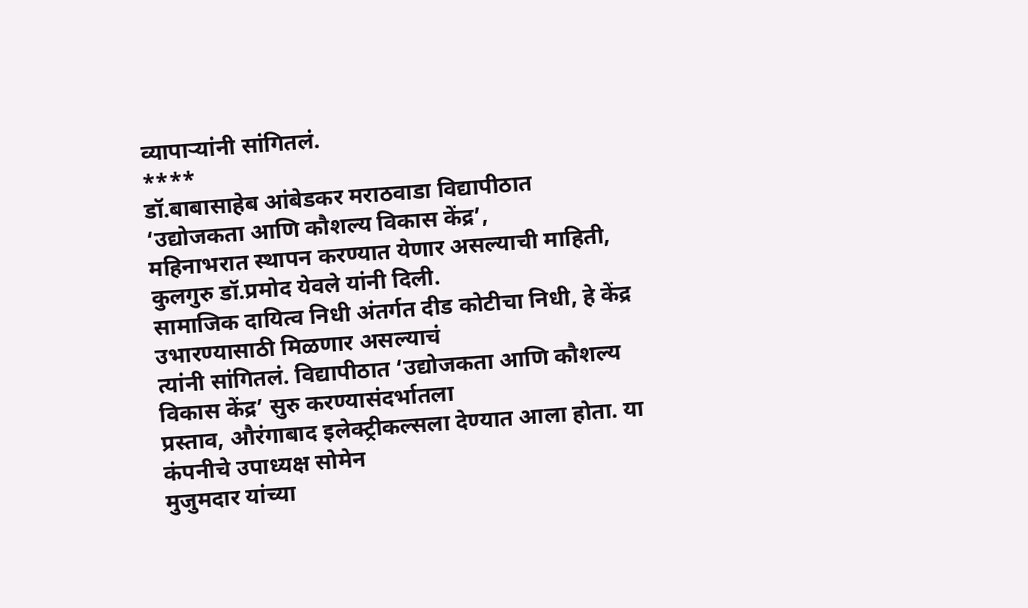व्यापाऱ्यांनी सांगितलं.
****
डॉ.बाबासाहेब आंबेडकर मराठवाडा विद्यापीठात ‘उद्योजकता आणि कौशल्य विकास केंद्र’,
महिनाभरात स्थापन करण्यात येणार असल्याची माहिती, कुलगुरु डॉ.प्रमोद येवले यांनी दिली.
सामाजिक दायित्व निधी अंतर्गत दीड कोटीचा निधी, हे केंद्र उभारण्यासाठी मिळणार असल्याचं
त्यांनी सांगितलं. विद्यापीठात ‘उद्योजकता आणि कौशल्य विकास केंद्र’ सुरु करण्यासंदर्भातला
प्रस्ताव, औरंगाबाद इलेक्ट्रीकल्सला देण्यात आला होता. या कंपनीचे उपाध्यक्ष सोमेन
मुजुमदार यांच्या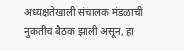अध्यक्षतेखाली संचालक मंडळाची नुकतीच बैठक झाली असून, हा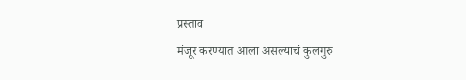प्रस्ताव
मंजूर करण्यात आला असल्याचं कुलगुरु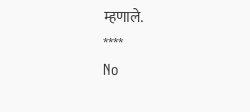म्हणाले.
****
No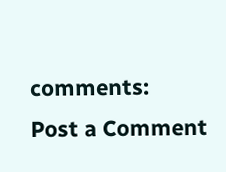comments:
Post a Comment